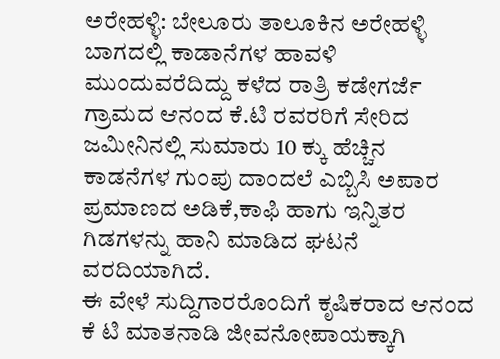ಅರೇಹಳ್ಳಿ: ಬೇಲೂರು ತಾಲೂಕಿನ ಅರೇಹಳ್ಳಿ ಬಾಗದಲ್ಲಿ ಕಾಡಾನೆಗಳ ಹಾವಳಿ ಮುಂದುವರೆದಿದ್ದು ಕಳೆದ ರಾತ್ರಿ ಕಡೇಗರ್ಜೆ ಗ್ರಾಮದ ಆನಂದ ಕೆ.ಟಿ ರವರರಿಗೆ ಸೇರಿದ ಜಮೀನಿನಲ್ಲಿ ಸುಮಾರು 10 ಕ್ಕು ಹೆಚ್ಚಿನ ಕಾಡನೆಗಳ ಗುಂಪು ದಾಂದಲೆ ಎಬ್ಬಿಸಿ ಅಪಾರ ಪ್ರಮಾಣದ ಅಡಿಕೆ,ಕಾಫಿ ಹಾಗು ಇನ್ನಿತರ ಗಿಡಗಳನ್ನು ಹಾನಿ ಮಾಡಿದ ಘಟನೆ ವರದಿಯಾಗಿದೆ.
ಈ ವೇಳೆ ಸುದ್ದಿಗಾರರೊಂದಿಗೆ ಕೃಷಿಕರಾದ ಆನಂದ ಕೆ ಟಿ ಮಾತನಾಡಿ ಜೀವನೋಪಾಯಕ್ಕಾಗಿ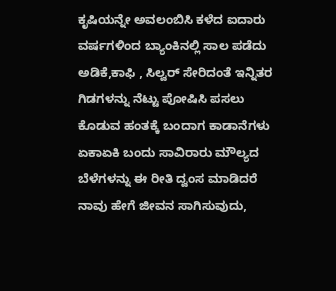ಕೃಷಿಯನ್ನೇ ಅವಲಂಬಿಸಿ ಕಳೆದ ಐದಾರು ವರ್ಷಗಳಿಂದ ಬ್ಯಾಂಕಿನಲ್ಲಿ ಸಾಲ ಪಡೆದು ಅಡಿಕೆ,ಕಾಫಿ , ಸಿಲ್ವರ್ ಸೇರಿದಂತೆ ಇನ್ನಿತರ ಗಿಡಗಳನ್ನು ನೆಟ್ಟು ಪೋಷಿಸಿ ಪಸಲು ಕೊಡುವ ಹಂತಕ್ಕೆ ಬಂದಾಗ ಕಾಡಾನೆಗಳು ಏಕಾಏಕಿ ಬಂದು ಸಾವಿರಾರು ಮೌಲ್ಯದ ಬೆಳೆಗಳನ್ನು ಈ ರೀತಿ ದ್ವಂಸ ಮಾಡಿದರೆ ನಾವು ಹೇಗೆ ಜೀವನ ಸಾಗಿಸುವುದು,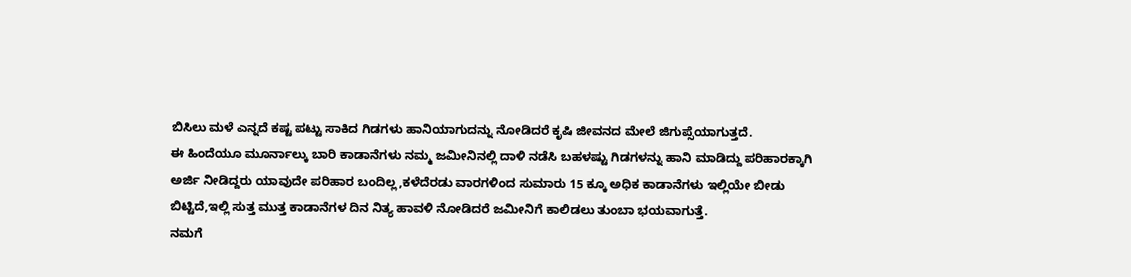ಬಿಸಿಲು ಮಳೆ ಎನ್ನದೆ ಕಷ್ಟ ಪಟ್ಟು ಸಾಕಿದ ಗಿಡಗಳು ಹಾನಿಯಾಗುದನ್ನು ನೋಡಿದರೆ ಕೃಷಿ ಜೀವನದ ಮೇಲೆ ಜಿಗುಪ್ಸೆಯಾಗುತ್ತದೆ.
ಈ ಹಿಂದೆಯೂ ಮೂರ್ನಾಲ್ಕು ಬಾರಿ ಕಾಡಾನೆಗಳು ನಮ್ಮ ಜಮೀನಿನಲ್ಲಿ ದಾಳಿ ನಡೆಸಿ ಬಹಳಷ್ಟು ಗಿಡಗಳನ್ನು ಹಾನಿ ಮಾಡಿದ್ದು ಪರಿಹಾರಕ್ಕಾಗಿ ಅರ್ಜಿ ನೀಡಿದ್ದರು ಯಾವುದೇ ಪರಿಹಾರ ಬಂದಿಲ್ಲ,ಕಳೆದೆರಡು ವಾರಗಳಿಂದ ಸುಮಾರು 15 ಕ್ಕೂ ಅಧಿಕ ಕಾಡಾನೆಗಳು ಇಲ್ಲಿಯೇ ಬೀಡು ಬಿಟ್ಟಿದೆ,ಇಲ್ಲಿ ಸುತ್ತ ಮುತ್ತ ಕಾಡಾನೆಗಳ ದಿನ ನಿತ್ಯ ಹಾವಳಿ ನೋಡಿದರೆ ಜಮೀನಿಗೆ ಕಾಲಿಡಲು ತುಂಬಾ ಭಯವಾಗುತ್ತೆ.
ನಮಗೆ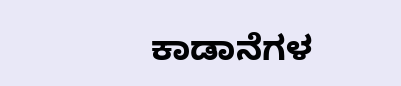ಕಾಡಾನೆಗಳ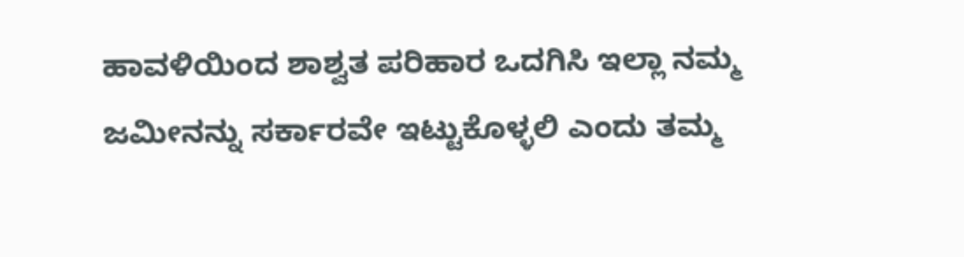ಹಾವಳಿಯಿಂದ ಶಾಶ್ವತ ಪರಿಹಾರ ಒದಗಿಸಿ ಇಲ್ಲಾ ನಮ್ಮ ಜಮೀನನ್ನು ಸರ್ಕಾರವೇ ಇಟ್ಟುಕೊಳ್ಳಲಿ ಎಂದು ತಮ್ಮ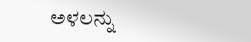ಅಳಲನ್ನು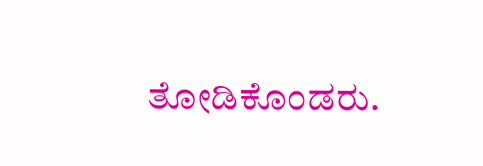ತೋಡಿಕೊಂಡರು.